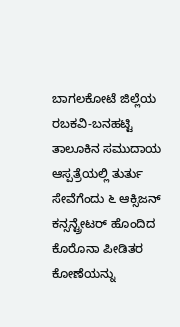ಬಾಗಲಕೋಟೆ ಜಿಲ್ಲೆಯ ರಬಕವಿ-ಬನಹಟ್ಟಿ ತಾಲೂಕಿನ ಸಮುದಾಯ ಆಸ್ಪತ್ರೆಯಲ್ಲಿ ತುರ್ತು ಸೇವೆಗೆಂದು ೬ ಆಕ್ಸಿಜನ್ ಕನ್ಸನ್ಟ್ರೇಟರ್ ಹೊಂದಿದ ಕೊರೊನಾ ಪೀಡಿತರ ಕೋಣೆಯನ್ನು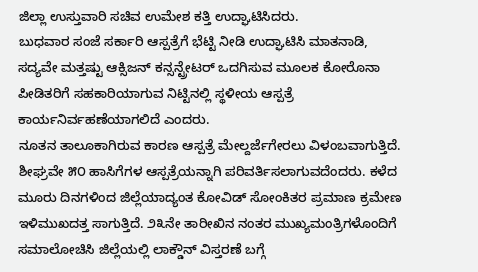ಜಿಲ್ಲಾ ಉಸ್ತುವಾರಿ ಸಚಿವ ಉಮೇಶ ಕತ್ತಿ ಉದ್ಘಾಟಿಸಿದರು.
ಬುಧವಾರ ಸಂಜೆ ಸರ್ಕಾರಿ ಆಸ್ಪತ್ರೆಗೆ ಭೆಟ್ಟಿ ನೀಡಿ ಉದ್ಘಾಟಿಸಿ ಮಾತನಾಡಿ, ಸದ್ಯವೇ ಮತ್ತಷ್ಟು ಆಕ್ಸಿಜನ್ ಕನ್ಸನ್ಟ್ರೇಟರ್ ಒದಗಿಸುವ ಮೂಲಕ ಕೋರೊನಾ ಪೀಡಿತರಿಗೆ ಸಹಕಾರಿಯಾಗುವ ನಿಟ್ಟಿನಲ್ಲಿ ಸ್ಥಳೀಯ ಆಸ್ಪತ್ರೆ ಕಾರ್ಯನಿರ್ವಹಣೆಯಾಗಲಿದೆ ಎಂದರು.
ನೂತನ ತಾಲೂಕಾಗಿರುವ ಕಾರಣ ಆಸ್ಪತ್ರೆ ಮೇಲ್ದರ್ಜೆಗೇರಲು ವಿಳಂಬವಾಗುತ್ತಿದೆ. ಶೀಘ್ರವೇ ೫೦ ಹಾಸಿಗೆಗಳ ಆಸ್ಪತ್ರೆಯನ್ನಾಗಿ ಪರಿವರ್ತಿಸಲಾಗುವದೆಂದರು. ಕಳೆದ ಮೂರು ದಿನಗಳಿಂದ ಜಿಲ್ಲೆಯಾದ್ಯಂತ ಕೋವಿಡ್ ಸೋಂಕಿತರ ಪ್ರಮಾಣ ಕ್ರಮೇಣ ಇಳಿಮುಖದತ್ತ ಸಾಗುತ್ತಿದೆ. ೨೩ನೇ ತಾರೀಖಿನ ನಂತರ ಮುಖ್ಯಮಂತ್ರಿಗಳೊಂದಿಗೆ ಸಮಾಲೋಚಿಸಿ ಜಿಲ್ಲೆಯಲ್ಲಿ ಲಾಕ್ಡೌನ್ ವಿಸ್ತರಣೆ ಬಗ್ಗೆ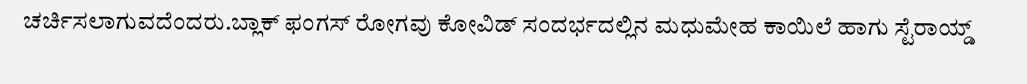ಚರ್ಚಿಸಲಾಗುವದೆಂದರು.ಬ್ಲಾಕ್ ಫಂಗಸ್ ರೋಗವು ಕೋವಿಡ್ ಸಂದರ್ಭದಲ್ಲಿನ ಮಧುಮೇಹ ಕಾಯಿಲೆ ಹಾಗು ಸ್ಟೆರಾಯ್ಡ್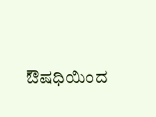ಔಷಧಿಯಿಂದ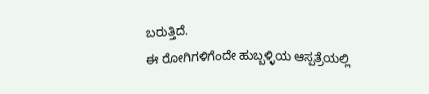ಬರುತ್ತಿದೆ.
ಈ ರೋಗಿಗಳಿಗೆಂದೇ ಹುಬ್ಬಳ್ಳಿಯ ಆಸ್ಪತ್ರೆಯಲ್ಲಿ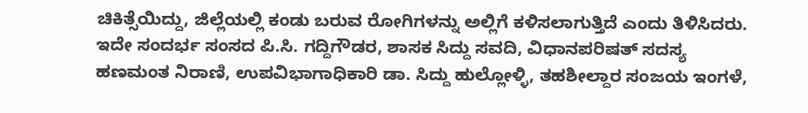ಚಿಕಿತ್ಸೆಯಿದ್ದು, ಜಿಲ್ಲೆಯಲ್ಲಿ ಕಂಡು ಬರುವ ರೋಗಿಗಳನ್ನು ಅಲ್ಲಿಗೆ ಕಳಿಸಲಾಗುತ್ತಿದೆ ಎಂದು ತಿಳಿಸಿದರು.
ಇದೇ ಸಂದರ್ಭ ಸಂಸದ ಪಿ.ಸಿ. ಗದ್ದಿಗೌಡರ, ಶಾಸಕ ಸಿದ್ದು ಸವದಿ, ವಿಧಾನಪರಿಷತ್ ಸದಸ್ಯ ಹಣಮಂತ ನಿರಾಣಿ, ಉಪವಿಭಾಗಾಧಿಕಾರಿ ಡಾ. ಸಿದ್ದು ಹುಲ್ಲೋಳ್ಳಿ, ತಹಶೀಲ್ದಾರ ಸಂಜಯ ಇಂಗಳೆ,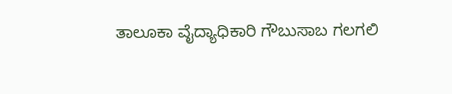ತಾಲೂಕಾ ವೈದ್ಯಾಧಿಕಾರಿ ಗೌಬುಸಾಬ ಗಲಗಲಿ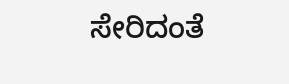ಸೇರಿದಂತೆ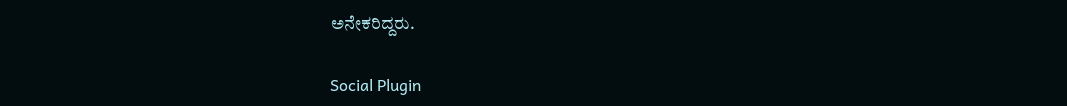ಅನೇಕರಿದ್ದರು.

Social Plugin